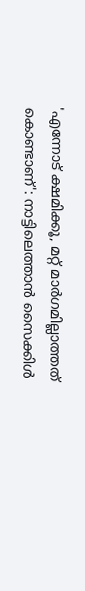'എന്നോട് ക്ഷമിക്കൂ, മറ്റ് മാർഗമില്ലാത്തത് കൊണ്ടാണ്': നാട്ടിലെത്താൻ സൈക്കിൾ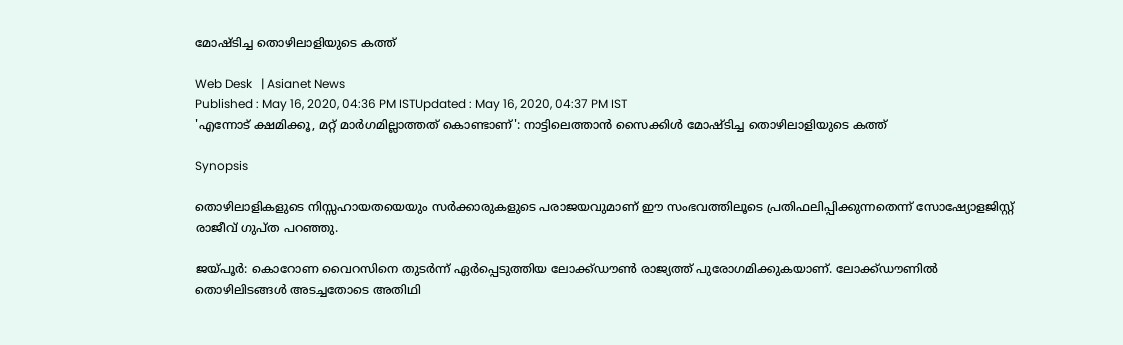മോഷ്ടിച്ച തൊഴിലാളിയുടെ കത്ത്

Web Desk   | Asianet News
Published : May 16, 2020, 04:36 PM ISTUpdated : May 16, 2020, 04:37 PM IST
'എന്നോട് ക്ഷമിക്കൂ, മറ്റ് മാർഗമില്ലാത്തത് കൊണ്ടാണ്': നാട്ടിലെത്താൻ സൈക്കിൾ മോഷ്ടിച്ച തൊഴിലാളിയുടെ കത്ത്

Synopsis

തൊഴിലാളികളുടെ നിസ്സഹായതയെയും സർക്കാരുകളുടെ പരാജയവുമാണ് ഈ സംഭവത്തിലൂടെ പ്രതിഫലിപ്പിക്കുന്നതെന്ന് സോഷ്യോളജിസ്റ്റ് രാജീവ് ഗുപ്ത പറഞ്ഞു.

ജയ്പൂർ: കൊറോണ വൈറസിനെ തുടർന്ന് ഏർപ്പെടുത്തിയ ലോക്ക്ഡൗൺ രാജ്യത്ത് പുരോഗമിക്കുകയാണ്. ലോക്ക്ഡൗണിൽ തൊഴിലിടങ്ങൾ അടച്ചതോടെ അതിഥി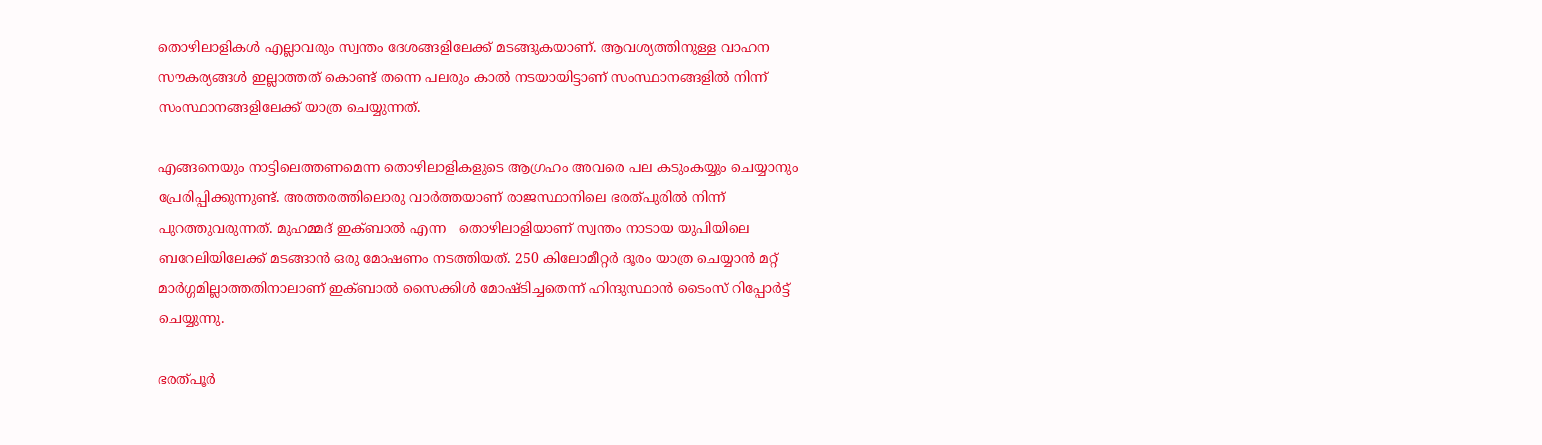തൊഴിലാളികൾ എല്ലാവരും സ്വന്തം ദേശങ്ങളിലേക്ക് മടങ്ങുകയാണ്. ആവശ്യത്തിനുള്ള വാഹന സൗകര്യങ്ങൾ ഇല്ലാത്തത് കൊണ്ട് തന്നെ പലരും കാൽ നടയായിട്ടാണ് സംസ്ഥാനങ്ങളിൽ നിന്ന് സംസ്ഥാനങ്ങളിലേക്ക് യാത്ര ചെയ്യുന്നത്.

എങ്ങനെയും നാട്ടിലെത്തണമെന്ന തൊഴിലാളികളുടെ ആഗ്രഹം അവരെ പല കടുംകയ്യും ചെയ്യാനും പ്രേരിപ്പിക്കുന്നുണ്ട്. അത്തരത്തിലൊരു വാർത്തയാണ് രാജസ്ഥാനിലെ ഭരത്പുരില്‍ നിന്ന് പുറത്തുവരുന്നത്. മുഹമ്മദ് ഇക്ബാൽ എന്ന   തൊഴിലാളിയാണ് സ്വന്തം നാടായ യുപിയിലെ ബറേലിയിലേക്ക് മടങ്ങാൻ ഒരു മോഷണം നടത്തിയത്. 250 കിലോമീറ്റർ ദൂരം യാത്ര ചെയ്യാൻ മറ്റ് മാർഗ്ഗമില്ലാത്തതിനാലാണ് ഇക്ബാൽ സൈക്കിൾ മോഷ്ടിച്ചതെന്ന് ഹിന്ദുസ്ഥാൻ ടൈംസ് റിപ്പോർട്ട് ചെയ്യുന്നു.

ഭരത്പൂർ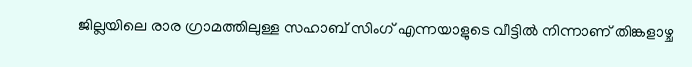ജില്ലയിലെ രാര ഗ്രാമത്തിലുള്ള സഹാബ് സിംഗ് എന്നയാളുടെ വീട്ടിൽ നിന്നാണ് തിങ്കളാഴ്ച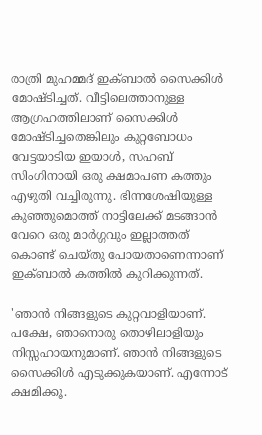രാത്രി മുഹമ്മദ് ഇക്ബാൽ സൈക്കിൾ മോഷ്ടിച്ചത്. വീട്ടിലെത്താനുള്ള ആഗ്രഹത്തിലാണ് സൈക്കിൾ മോഷ്ടിച്ചതെങ്കിലും കുറ്റബോധം വേട്ടയാടിയ ഇയാൾ, സഹബ് സിംഗിനായി ഒരു ക്ഷമാപണ കത്തും എഴുതി വച്ചിരുന്നു. ഭിന്നശേഷിയുള്ള കുഞ്ഞുമൊത്ത് നാട്ടിലേക്ക് മടങ്ങാൻ വേറെ ഒരു മാർഗ്ഗവും ഇല്ലാത്തത് കൊണ്ട് ചെയ്തു പോയതാണെന്നാണ് ഇക്ബാൽ കത്തിൽ കുറിക്കുന്നത്.

'ഞാൻ നിങ്ങളുടെ കുറ്റവാളിയാണ്. പക്ഷേ, ഞാനൊരു തൊഴിലാളിയും നിസ്സഹായനുമാണ്. ഞാൻ നിങ്ങളുടെ സൈക്കിൾ എടുക്കുകയാണ്. എന്നോട് ക്ഷമിക്കൂ.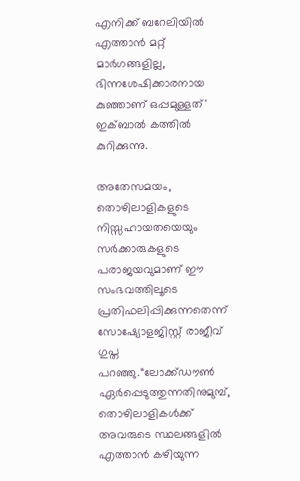എനിക്ക് ബറേലിയിൽ എത്താൻ മറ്റ് മാർഗങ്ങളില്ല, ഭിന്നശേഷിക്കാരനായ കുഞ്ഞാണ് ഒപ്പമുള്ളത്' ഇക്ബാൽ കത്തിൽ കുറിക്കുന്നു.

അതേസമയം, തൊഴിലാളികളുടെ നിസ്സഹായതയെയും സർക്കാരുകളുടെ പരാജയവുമാണ് ഈ സംഭവത്തിലൂടെ പ്രതിഫലിപ്പിക്കുന്നതെന്ന് സോഷ്യോളജിസ്റ്റ് രാജീവ് ഗുപ്ത പറഞ്ഞു.“ലോക്ക്ഡൗൺ ഏർപ്പെടുത്തുന്നതിനുമുമ്പ്, തൊഴിലാളികൾക്ക് അവരുടെ സ്ഥലങ്ങളിൽ എത്താൻ കഴിയുന്ന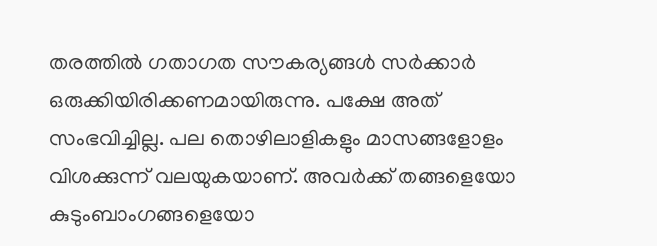തരത്തിൽ ഗതാഗത സൗകര്യങ്ങൾ സർക്കാർ ഒരുക്കിയിരിക്കണമായിരുന്നു. പക്ഷേ അത് സംഭവിച്ചില്ല. പല തൊഴിലാളികളും മാസങ്ങളോളം വിശക്കുന്ന് വലയുകയാണ്. അവർക്ക് തങ്ങളെയോ കുടുംബാംഗങ്ങളെയോ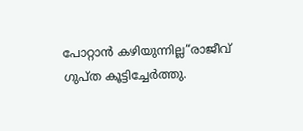പോറ്റാൻ കഴിയുന്നില്ല“രാജീവ് ഗുപ്ത കൂട്ടിച്ചേർത്തു.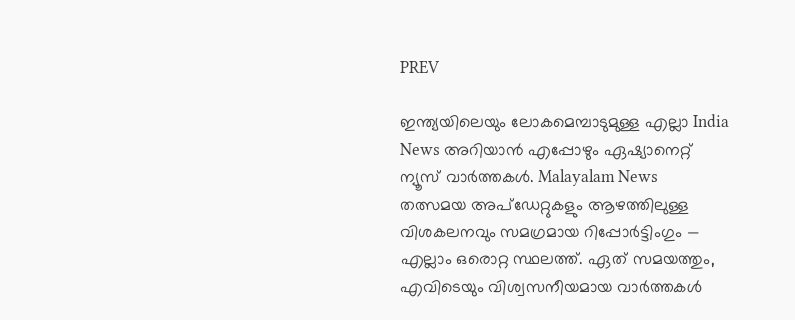PREV

ഇന്ത്യയിലെയും ലോകമെമ്പാടുമുള്ള എല്ലാ India News അറിയാൻ എപ്പോഴും ഏഷ്യാനെറ്റ് ന്യൂസ് വാർത്തകൾ. Malayalam News   തത്സമയ അപ്‌ഡേറ്റുകളും ആഴത്തിലുള്ള വിശകലനവും സമഗ്രമായ റിപ്പോർട്ടിംഗും — എല്ലാം ഒരൊറ്റ സ്ഥലത്ത്. ഏത് സമയത്തും, എവിടെയും വിശ്വസനീയമായ വാർത്തകൾ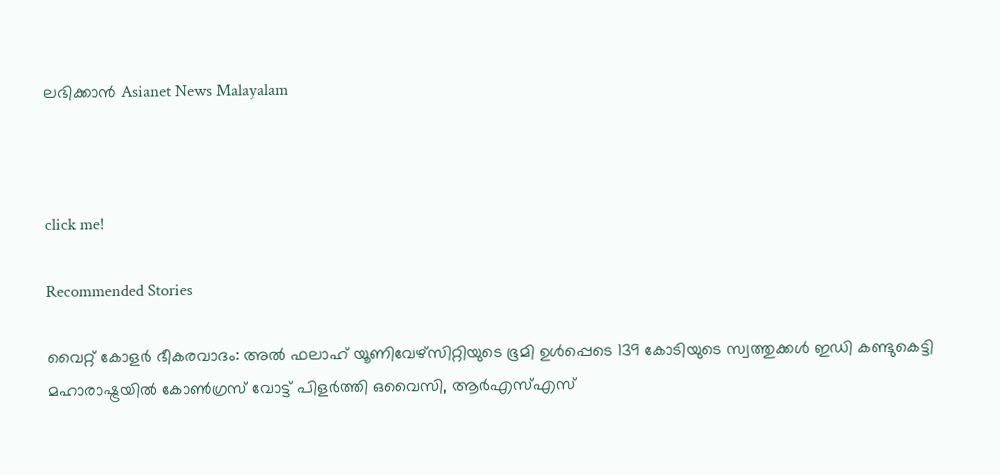ലഭിക്കാൻ Asianet News Malayalam



click me!

Recommended Stories

വൈറ്റ് കോളർ ഭീകരവാദം: അൽ ഫലാഹ് യൂണിവേഴ്‌സിറ്റിയുടെ ഭൂമി ഉൾപ്പെടെ 139 കോടിയുടെ സ്വത്തുക്കൾ ഇഡി കണ്ടുകെട്ടി
മഹാരാഷ്ട്രയിൽ കോൺഗ്രസ് വോട്ട് പിളർത്തി ഒവൈസി, ആർഎസ്എസ്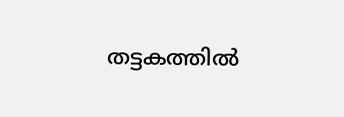തട്ടകത്തിൽ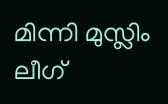മിന്നി മുസ്ലിം ലീഗ്